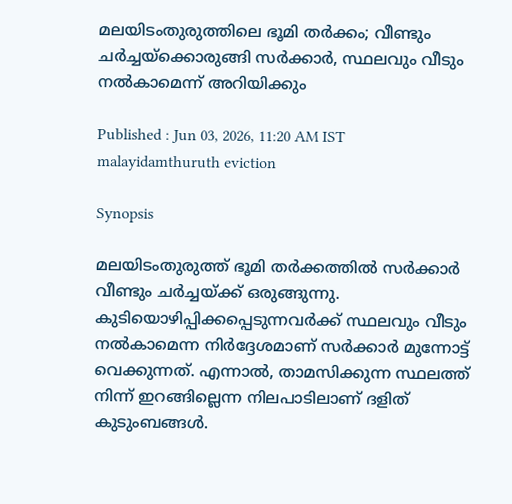മലയിടംതുരുത്തിലെ ഭൂമി തർക്കം; വീണ്ടും ചർച്ചയ്ക്കൊരുങ്ങി സർക്കാർ, സ്ഥലവും വീടും നൽകാമെന്ന് അറിയിക്കും

Published : Jun 03, 2026, 11:20 AM IST
malayidamthuruth eviction

Synopsis

മലയിടംതുരുത്ത് ഭൂമി തർക്കത്തിൽ സർക്കാർ വീണ്ടും ചർച്ചയ്ക്ക് ഒരുങ്ങുന്നു. കുടിയൊഴിപ്പിക്കപ്പെടുന്നവർക്ക് സ്ഥലവും വീടും നൽകാമെന്ന നിർദ്ദേശമാണ് സർക്കാർ മുന്നോട്ട് വെക്കുന്നത്. എന്നാൽ, താമസിക്കുന്ന സ്ഥലത്ത് നിന്ന് ഇറങ്ങില്ലെന്ന നിലപാടിലാണ് ദളിത് കുടുംബങ്ങൾ.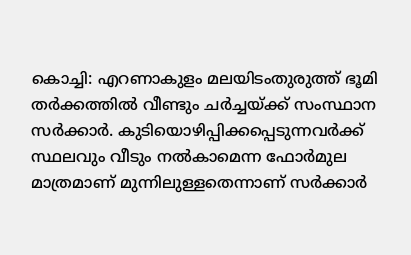കൊച്ചി: എറണാകുളം മലയിടംതുരുത്ത് ഭൂമി തർക്കത്തിൽ വീണ്ടും ചർച്ചയ്ക്ക് സംസ്ഥാന സർക്കാർ. കുടിയൊഴിപ്പിക്കപ്പെടുന്നവർക്ക് സ്ഥലവും വീടും നൽകാമെന്ന ഫോർമുല മാത്രമാണ് മുന്നിലുള്ളതെന്നാണ് സർക്കാർ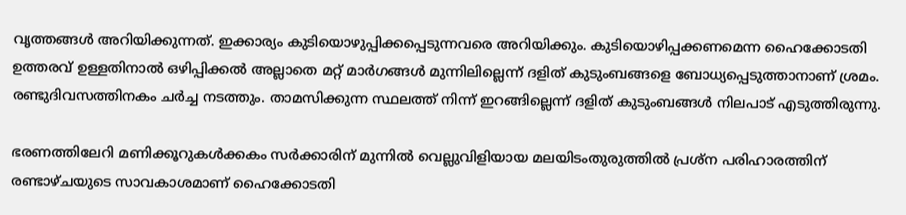വൃത്തങ്ങൾ അറിയിക്കുന്നത്. ഇക്കാര്യം കുടിയൊഴുപ്പിക്കപ്പെടുന്നവരെ അറിയിക്കും. കുടിയൊഴിപ്പക്കണമെന്ന ഹൈക്കോടതി ഉത്തരവ് ഉള്ളതിനാൽ ഒഴിപ്പിക്കൽ അല്ലാതെ മറ്റ് മാർഗങ്ങൾ മുന്നിലില്ലെന്ന് ദളിത് കുടുംബങ്ങളെ ബോധ്യപ്പെടുത്താനാണ് ശ്രമം. രണ്ടുദിവസത്തിനകം ചർച്ച നടത്തും. താമസിക്കുന്ന സ്ഥലത്ത് നിന്ന് ഇറങ്ങില്ലെന്ന് ദളിത് കുടുംബങ്ങൾ നിലപാട് എടുത്തിരുന്നു.

ഭരണത്തിലേറി മണിക്കൂറുകൾക്കകം സർക്കാരിന് മുന്നിൽ വെല്ലുവിളിയായ മലയിടംതുരുത്തിൽ പ്രശ്ന പരിഹാരത്തിന് രണ്ടാഴ്ചയുടെ സാവകാശമാണ് ഹൈക്കോടതി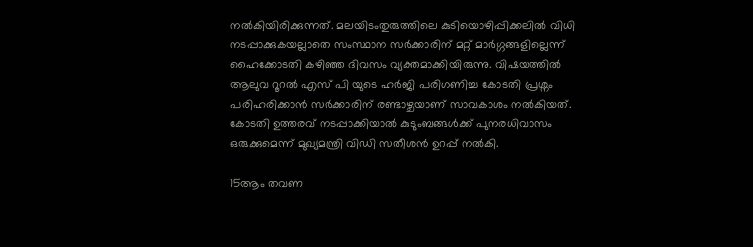നല്‍കിയിരിക്കുന്നത്. മലയിടംതുരുത്തിലെ കുടിയൊഴിപ്പിക്കലിൽ വിധി നടപ്പാക്കുകയല്ലാതെ സംസ്ഥാന സര്‍ക്കാരിന് മറ്റ് മാര്‍ഗ്ഗങ്ങളില്ലെന്ന് ഹൈക്കോടതി കഴിഞ്ഞ ദിവസം വ്യക്തമാക്കിയിരുന്നു. വിഷയത്തിൽ ആലുവ റൂറൽ എസ് പി യുടെ ഹർജി പരിഗണിച്ച കോടതി പ്രശ്നം പരിഹരിക്കാൻ സർക്കാരിന് രണ്ടാഴ്ചയാണ് സാവകാശം നൽകിയത്. കോടതി ഉത്തരവ് നടപ്പാക്കിയാൽ കുടുംബങ്ങൾക്ക് പുനരധിവാസം ഒരുക്കുമെന്ന് മുഖ്യമന്ത്രി വിഡി സതീശൻ ഉറപ്പ് നൽകി.

15ആം തവണ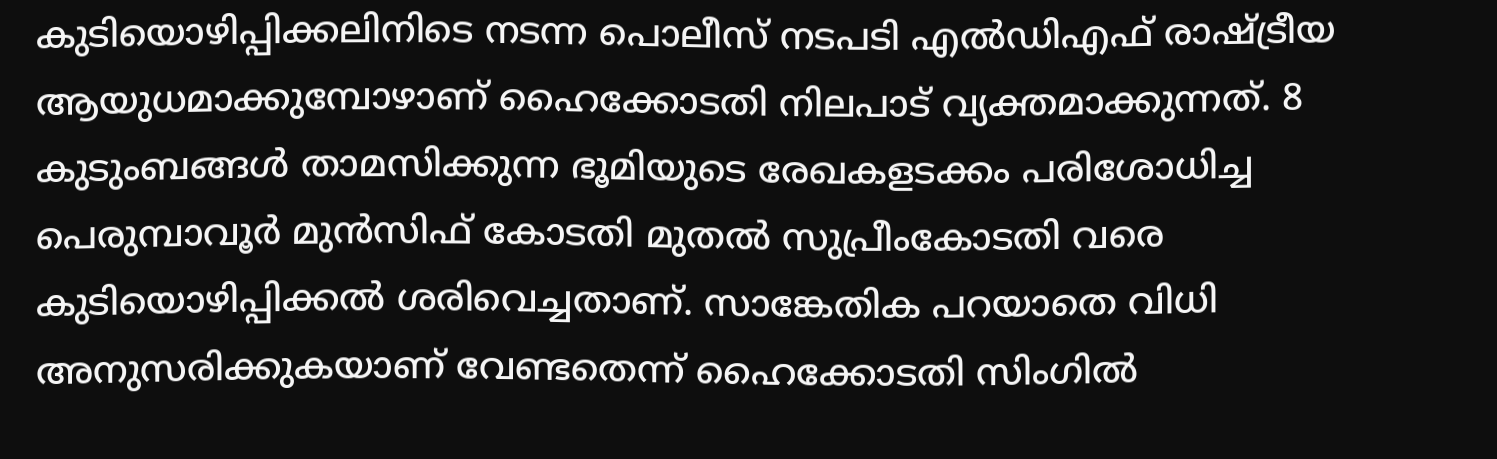കുടിയൊഴിപ്പിക്കലിനിടെ നടന്ന പൊലീസ് നടപടി എൽഡിഎഫ് രാഷ്ട്രീയ ആയുധമാക്കുമ്പോഴാണ് ഹൈക്കോടതി നിലപാട് വ്യക്തമാക്കുന്നത്. 8 കുടുംബങ്ങൾ താമസിക്കുന്ന ഭൂമിയുടെ രേഖകളടക്കം പരിശോധിച്ച പെരുമ്പാവൂർ മുൻസിഫ് കോടതി മുതൽ സുപ്രീംകോടതി വരെ കുടിയൊഴിപ്പിക്കൽ ശരിവെച്ചതാണ്. സാങ്കേതിക പറയാതെ വിധി അനുസരിക്കുകയാണ് വേണ്ടതെന്ന് ഹൈക്കോടതി സിംഗിൽ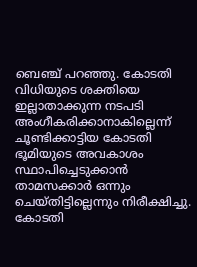ബെഞ്ച് പറഞ്ഞു. കോടതി വിധിയുടെ ശക്തിയെ ഇല്ലാതാക്കുന്ന നടപടി അംഗീകരിക്കാനാകില്ലെന്ന് ചൂണ്ടിക്കാട്ടിയ കോടതി ഭൂമിയുടെ അവകാശം സ്ഥാപിച്ചെടുക്കാന്‍ താമസക്കാര്‍ ഒന്നും ചെയ്തിട്ടില്ലെന്നും നിരീക്ഷിച്ചു. കോടതി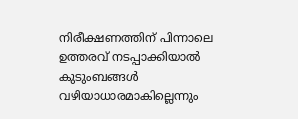നിരീക്ഷണത്തിന് പിന്നാലെ ഉത്തരവ് നടപ്പാക്കിയാൽ കുടുംബങ്ങൾ വഴിയാധാരമാകില്ലെന്നും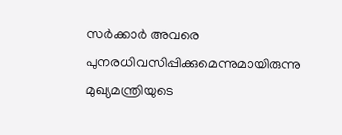സർക്കാർ അവരെ പുനരധിവസിപ്പിക്കുമെന്നുമായിരുന്നു മുഖ്യമന്ത്രിയുടെ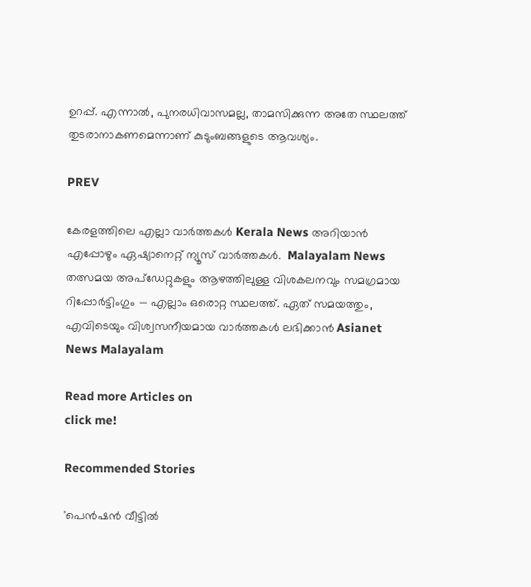ഉറപ്പ്. എന്നാൽ, പുനരധിവാസമല്ല, താമസിക്കുന്ന അതേ സ്ഥലത്ത് തുടരാനാകണമെന്നാണ് കുടുംബങ്ങളുടെ ആവശ്യം.

PREV

കേരളത്തിലെ എല്ലാ വാർത്തകൾ Kerala News അറിയാൻ  എപ്പോഴും ഏഷ്യാനെറ്റ് ന്യൂസ് വാർത്തകൾ.  Malayalam News   തത്സമയ അപ്‌ഡേറ്റുകളും ആഴത്തിലുള്ള വിശകലനവും സമഗ്രമായ റിപ്പോർട്ടിംഗും — എല്ലാം ഒരൊറ്റ സ്ഥലത്ത്. ഏത് സമയത്തും, എവിടെയും വിശ്വസനീയമായ വാർത്തകൾ ലഭിക്കാൻ Asianet News Malayalam

Read more Articles on
click me!

Recommended Stories

'പെൻഷൻ വീട്ടിൽ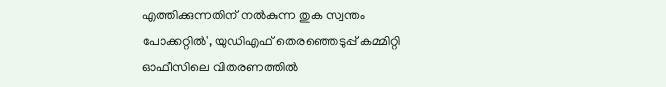എത്തിക്കുന്നതിന് നൽകുന്ന തുക സ്വന്തം പോക്കറ്റിൽ', യുഡിഎഫ് തെരഞ്ഞെടുപ്പ് കമ്മിറ്റി ഓഫീസിലെ വിതരണത്തിൽ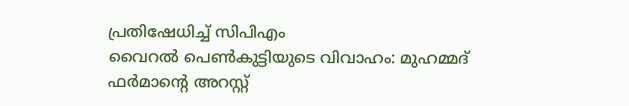പ്രതിഷേധിച്ച് സിപിഎം
വൈറൽ പെൺകുട്ടിയുടെ വിവാഹം: മുഹമ്മദ് ഫർമാന്‍റെ അറസ്റ്റ്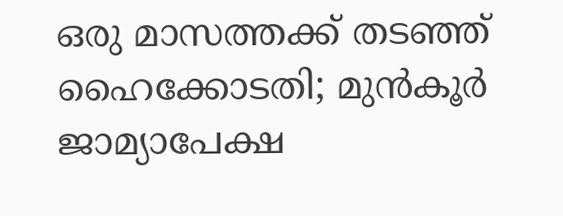ഒരു മാസത്തക്ക് തടഞ്ഞ് ഹൈക്കോടതി; മുൻകൂർ ജാമ്യാപേക്ഷ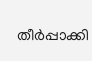തീർപ്പാക്കി